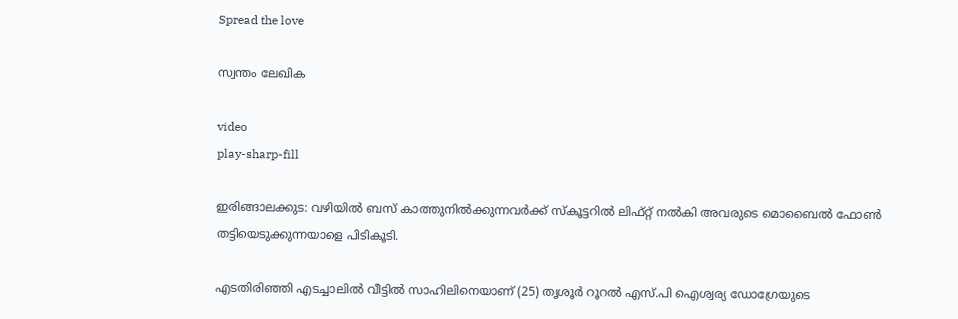Spread the love

സ്വന്തം ലേഖിക

video
play-sharp-fill

ഇരിങ്ങാലക്കുട: വഴിയില്‍ ബസ് കാത്തുനില്‍ക്കുന്നവര്‍ക്ക് സ്‌കൂട്ടറില്‍ ലിഫ്റ്റ് നല്‍കി അവരുടെ മൊബൈല്‍ ഫോണ്‍ തട്ടിയെടുക്കുന്നയാളെ പിടികൂടി.

എടതിരിഞ്ഞി എടച്ചാലില്‍ വീട്ടില്‍ സാഹിലിനെയാണ് (25) തൃശൂര്‍ റൂറല്‍ എസ്.പി ഐശ്വര്യ ഡോഗ്രേയുടെ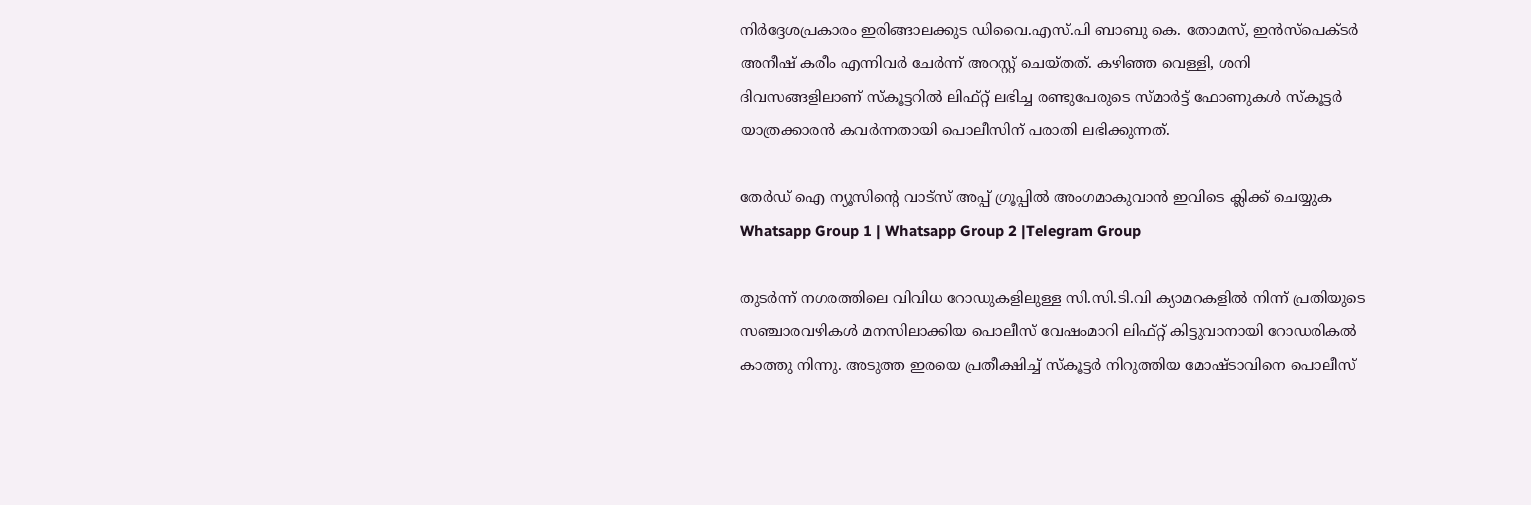നിര്‍ദ്ദേശപ്രകാരം ഇരിങ്ങാലക്കുട ഡിവൈ.എസ്.പി ബാബു കെ. തോമസ്, ഇന്‍സ്‌പെക്ടര്‍ അനീഷ് കരീം എന്നിവര്‍ ചേര്‍ന്ന് അറസ്റ്റ് ചെയ്തത്. കഴിഞ്ഞ വെള്ളി, ശനി ദിവസങ്ങളിലാണ് സ്‌കൂട്ടറില്‍ ലിഫ്റ്റ് ലഭിച്ച രണ്ടുപേരുടെ സ്മാര്‍ട്ട് ഫോണുകള്‍ സ്‌കൂട്ടര്‍ യാത്രക്കാരന്‍ കവര്‍ന്നതായി പൊലീസിന് പരാതി ലഭിക്കുന്നത്.

തേർഡ് ഐ ന്യൂസിന്റെ വാട്സ് അപ്പ് ഗ്രൂപ്പിൽ അംഗമാകുവാൻ ഇവിടെ ക്ലിക്ക് ചെയ്യുക
Whatsapp Group 1 | Whatsapp Group 2 |Telegram Group

തുടര്‍ന്ന് നഗരത്തിലെ വിവിധ റോഡുകളിലുള്ള സി.സി.ടി.വി ക്യാമറകളില്‍ നിന്ന് പ്രതിയുടെ സഞ്ചാരവഴികള്‍ മനസിലാക്കിയ പൊലീസ് വേഷംമാറി ലിഫ്റ്റ് കിട്ടുവാനായി റോഡരികല്‍ കാത്തു നിന്നു. അടുത്ത ഇരയെ പ്രതീക്ഷിച്ച്‌ സ്‌കൂട്ടര്‍ നിറുത്തിയ മോഷ്ടാവിനെ പൊലീസ്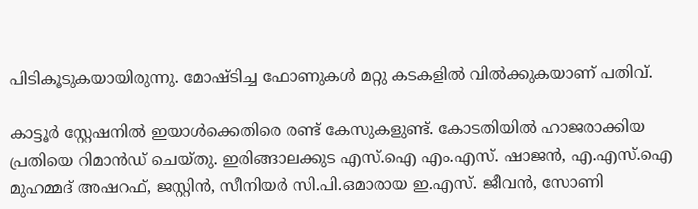പിടികൂടുകയായിരുന്നു. മോഷ്ടിച്ച ഫോണുകള്‍ മറ്റു കടകളില്‍ വില്‍ക്കുകയാണ് പതിവ്.

കാട്ടൂര്‍ സ്റ്റേഷനില്‍ ഇയാള്‍ക്കെതിരെ രണ്ട് കേസുകളുണ്ട്. കോടതിയില്‍ ഹാജരാക്കിയ പ്രതിയെ റിമാന്‍ഡ് ചെയ്തു. ഇരിങ്ങാലക്കുട എസ്.ഐ എം.എസ്. ഷാജന്‍, എ.എസ്.ഐ മുഹമ്മദ് അഷറഫ്, ജസ്റ്റിന്‍, സീനിയര്‍ സി.പി.ഒമാരായ ഇ.എസ്. ജീവന്‍, സോണി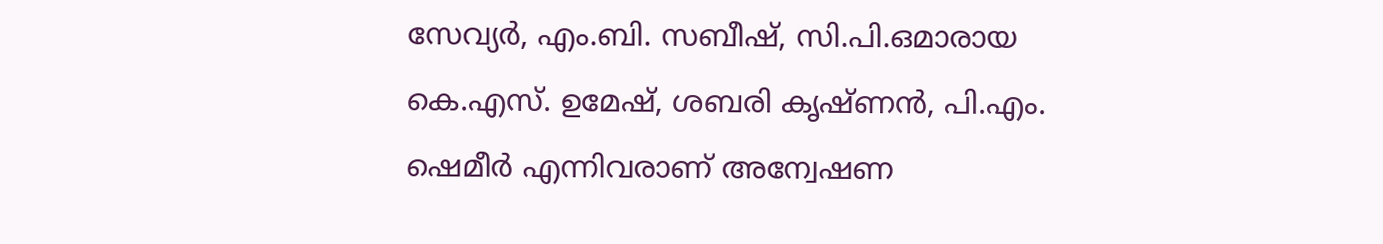സേവ്യര്‍, എം.ബി. സബീഷ്, സി.പി.ഒമാരായ കെ.എസ്. ഉമേഷ്, ശബരി കൃഷ്ണന്‍, പി.എം. ഷെമീര്‍ എന്നിവരാണ് അന്വേഷണ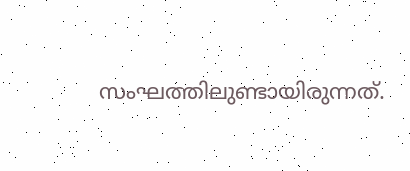സംഘത്തിലുണ്ടായിരുന്നത്.